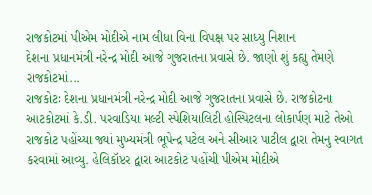રાજકોટમાં પીએમ મોદીએ નામ લીધા વિના વિપક્ષ પર સાધ્યુ નિશાન
દેશના પ્રધાનમંત્રી નરેન્દ્ર મોદી આજે ગુજરાતના પ્રવાસે છે. જાણો શું કહ્યુ તેમણે રાજકોટમાં...
રાજકોટઃ દેશના પ્રધાનમંત્રી નરેન્દ્ર મોદી આજે ગુજરાતના પ્રવાસે છે. રાજકોટના આટકોટમાં કે.ડી. પરવાડિયા મલ્ટી સ્પેશિયાલિટી હોસ્પિટલના લોકાર્પણ માટે તેઓ રાજકોટ પહોંચ્યા જ્યાં મુખ્યમંત્રી ભૂપેન્દ્ર પટેલ અને સીઆર પાટીલ દ્વારા તેમનુ સ્વાગત કરવામાં આવ્યુ. હેલિકૉપ્ટર દ્વારા આટકોટ પહોંચી પીએમ મોદીએ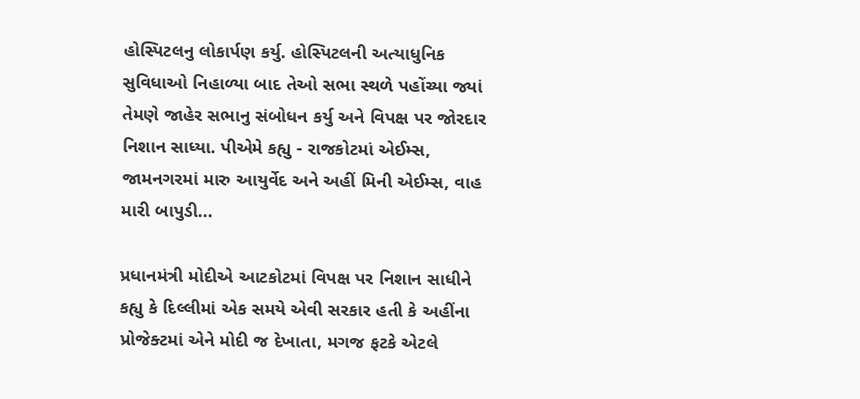હોસ્પિટલનુ લોકાર્પણ કર્યુ. હોસ્પિટલની અત્યાધુનિક સુવિધાઓ નિહાળ્યા બાદ તેઓ સભા સ્થળે પહોંચ્યા જ્યાં તેમણે જાહેર સભાનુ સંબોધન કર્યુ અને વિપક્ષ પર જોરદાર નિશાન સાધ્યા. પીએમે કહ્યુ - રાજકોટમાં એઈમ્સ, જામનગરમાં મારુ આયુર્વેદ અને અહીં મિની એઈમ્સ, વાહ મારી બાપુડી...

પ્રધાનમંત્રી મોદીએ આટકોટમાં વિપક્ષ પર નિશાન સાધીને કહ્યુ કે દિલ્લીમાં એક સમયે એવી સરકાર હતી કે અહીંના પ્રોજેક્ટમાં એને મોદી જ દેખાતા, મગજ ફટકે એટલે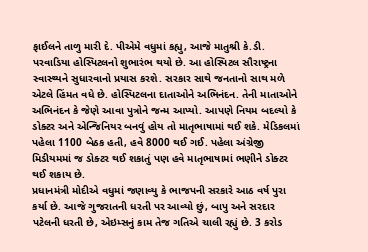ફાઈલને તાળુ મારી દે. પીએમે વધુમાં કહ્યુ, આજે માતુશ્રી કે.ડી. પરવાડિયા હોસ્પિટલનો શુભારંભ થયો છે. આ હોસ્પિટલ સૌરાષ્ટ્રના સ્વાસ્થ્યને સુધારવાનો પ્રયાસ કરશે. સરકાર સાથે જનતાનો સાથ મળે એટલે હિંમત વધે છે. હોસ્પિટલના દાતાઓને અભિનંદન. તેની માતાઓને અભિનંદન કે જેણે આવા પુત્રોને જન્મ આપ્યો. આપણે નિયમ બદલ્યો કે ડોક્ટર અને એન્જિનિયર બનવું હોય તો માતૃભાષામાં થઈ શકે. મેડિકલમાં પહેલા 1100 બેઠક હતી, હવે 8000 થઈ ગઈ. પહેલા અંગ્રેજી મિડીયમમાં જ ડોક્ટર થઈ શકાતું પણ હવે માતૃભાષામાં ભણીને ડોક્ટર થઈ શકાય છે.
પ્રધાનમંત્રી મોદીએ વધુમાં જણાવ્યુ કે ભાજપની સરકારે આઠ વર્ષ પુરા કર્યા છે. આજે ગુજરાતની ધરતી પર આવ્યો છું, બાપુ અને સરદાર પટેલની ધરતી છે, એઇમ્સનું કામ તેજ ગતિએ ચાલી રહ્યું છે. 3 કરોડ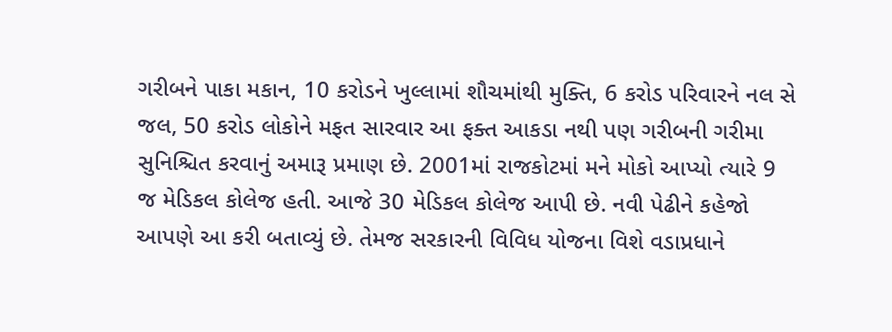ગરીબને પાકા મકાન, 10 કરોડને ખુલ્લામાં શૌચમાંથી મુક્તિ, 6 કરોડ પરિવારને નલ સે જલ, 50 કરોડ લોકોને મફત સારવાર આ ફક્ત આકડા નથી પણ ગરીબની ગરીમા સુનિશ્ચિત કરવાનું અમારૂ પ્રમાણ છે. 2001માં રાજકોટમાં મને મોકો આપ્યો ત્યારે 9 જ મેડિકલ કોલેજ હતી. આજે 30 મેડિકલ કોલેજ આપી છે. નવી પેઢીને કહેજો આપણે આ કરી બતાવ્યું છે. તેમજ સરકારની વિવિધ યોજના વિશે વડાપ્રધાને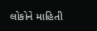લોકોને માહિતી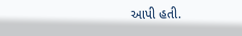આપી હતી.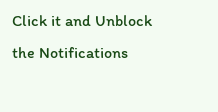Click it and Unblock the Notifications